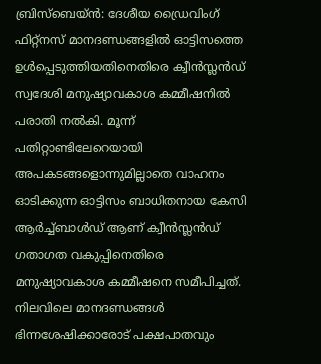ബ്രിസ്ബെയ്ൻ: ദേശീയ ഡ്രൈവിംഗ് ഫിറ്റ്നസ് മാനദണ്ഡങ്ങളിൽ ഓട്ടിസത്തെ ഉൾപ്പെടുത്തിയതിനെതിരെ ക്വീൻസ്ലൻഡ് സ്വദേശി മനുഷ്യാവകാശ കമ്മീഷനിൽ പരാതി നൽകി. മൂന്ന് പതിറ്റാണ്ടിലേറെയായി അപകടങ്ങളൊന്നുമില്ലാതെ വാഹനം ഓടിക്കുന്ന ഓട്ടിസം ബാധിതനായ കേസി ആർച്ച്ബാൾഡ് ആണ് ക്വീൻസ്ലൻഡ് ഗതാഗത വകുപ്പിനെതിരെ മനുഷ്യാവകാശ കമ്മീഷനെ സമീപിച്ചത്. നിലവിലെ മാനദണ്ഡങ്ങൾ ഭിന്നശേഷിക്കാരോട് പക്ഷപാതവും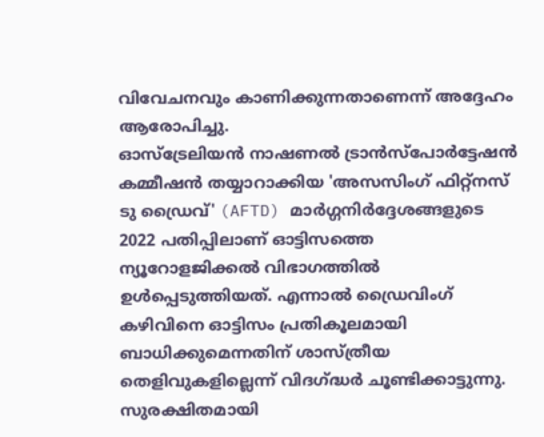വിവേചനവും കാണിക്കുന്നതാണെന്ന് അദ്ദേഹം ആരോപിച്ചു.
ഓസ്ട്രേലിയൻ നാഷണൽ ട്രാൻസ്പോർട്ടേഷൻ കമ്മീഷൻ തയ്യാറാക്കിയ 'അസസിംഗ് ഫിറ്റ്നസ് ടു ഡ്രൈവ്' (AFTD) മാർഗ്ഗനിർദ്ദേശങ്ങളുടെ 2022 പതിപ്പിലാണ് ഓട്ടിസത്തെ ന്യൂറോളജിക്കൽ വിഭാഗത്തിൽ ഉൾപ്പെടുത്തിയത്. എന്നാൽ ഡ്രൈവിംഗ് കഴിവിനെ ഓട്ടിസം പ്രതികൂലമായി ബാധിക്കുമെന്നതിന് ശാസ്ത്രീയ തെളിവുകളില്ലെന്ന് വിദഗ്ദ്ധർ ചൂണ്ടിക്കാട്ടുന്നു. സുരക്ഷിതമായി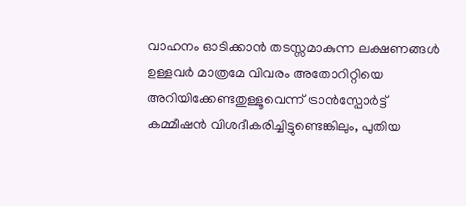വാഹനം ഓടിക്കാൻ തടസ്സമാകുന്ന ലക്ഷണങ്ങൾ ഉള്ളവർ മാത്രമേ വിവരം അതോറിറ്റിയെ അറിയിക്കേണ്ടതുള്ളൂവെന്ന് ട്രാൻസ്പോർട്ട് കമ്മീഷൻ വിശദീകരിച്ചിട്ടുണ്ടെങ്കിലും, പുതിയ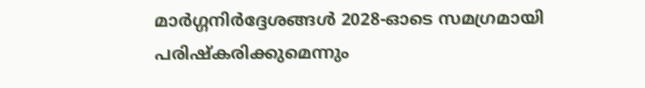മാർഗ്ഗനിർദ്ദേശങ്ങൾ 2028-ഓടെ സമഗ്രമായി പരിഷ്കരിക്കുമെന്നും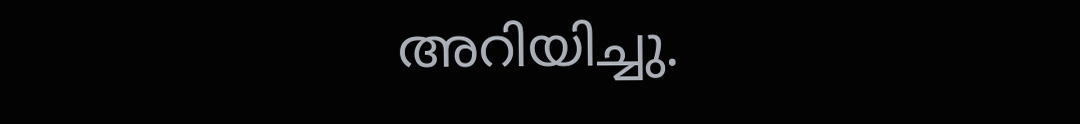അറിയിച്ചു.